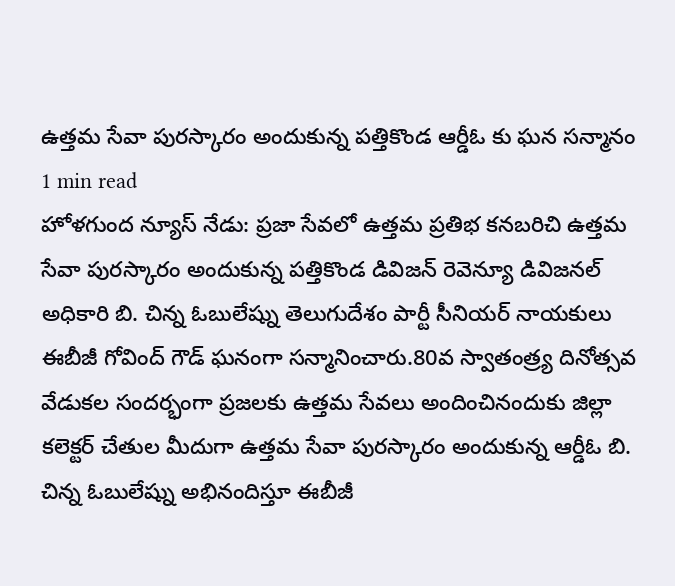ఉత్తమ సేవా పురస్కారం అందుకున్న పత్తికొండ ఆర్డీఓ కు ఘన సన్మానం
1 min read
హోళగుంద న్యూస్ నేడు: ప్రజా సేవలో ఉత్తమ ప్రతిభ కనబరిచి ఉత్తమ సేవా పురస్కారం అందుకున్న పత్తికొండ డివిజన్ రెవెన్యూ డివిజనల్ అధికారి బి. చిన్న ఓబులేష్ను తెలుగుదేశం పార్టీ సీనియర్ నాయకులు ఈబీజీ గోవింద్ గౌడ్ ఘనంగా సన్మానించారు.80వ స్వాతంత్ర్య దినోత్సవ వేడుకల సందర్భంగా ప్రజలకు ఉత్తమ సేవలు అందించినందుకు జిల్లా కలెక్టర్ చేతుల మీదుగా ఉత్తమ సేవా పురస్కారం అందుకున్న ఆర్డీఓ బి. చిన్న ఓబులేష్ను అభినందిస్తూ ఈబీజీ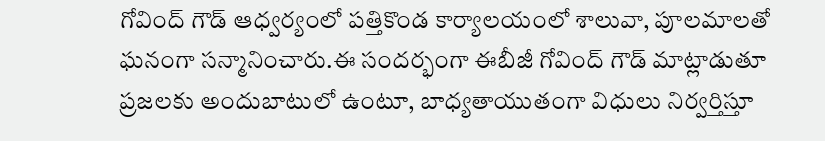గోవింద్ గౌడ్ ఆధ్వర్యంలో పత్తికొండ కార్యాలయంలో శాలువా, పూలమాలతో ఘనంగా సన్మానించారు.ఈ సందర్భంగా ఈబీజీ గోవింద్ గౌడ్ మాట్లాడుతూ ప్రజలకు అందుబాటులో ఉంటూ, బాధ్యతాయుతంగా విధులు నిర్వర్తిస్తూ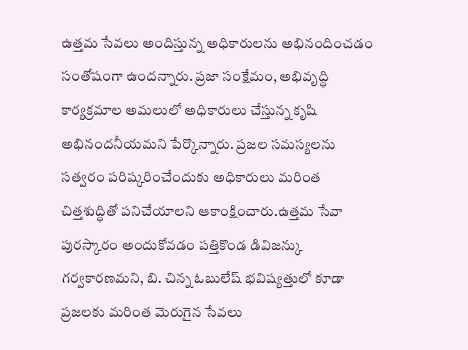ఉత్తమ సేవలు అందిస్తున్న అధికారులను అభినందించడం సంతోషంగా ఉందన్నారు. ప్రజా సంక్షేమం, అభివృద్ధి కార్యక్రమాల అమలులో అధికారులు చేస్తున్న కృషి అభినందనీయమని పేర్కొన్నారు. ప్రజల సమస్యలను సత్వరం పరిష్కరించేందుకు అధికారులు మరింత చిత్తశుద్ధితో పనిచేయాలని ఆకాంక్షించారు.ఉత్తమ సేవా పురస్కారం అందుకోవడం పత్తికొండ డివిజన్కు గర్వకారణమని, బి. చిన్న ఓబులేష్ భవిష్యత్తులో కూడా ప్రజలకు మరింత మెరుగైన సేవలు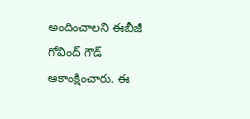అందించాలని ఈబీజీ గోవింద్ గౌడ్ ఆకాంక్షించారు. ఈ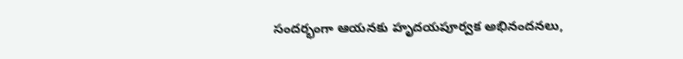సందర్భంగా ఆయనకు హృదయపూర్వక అభినందనలు,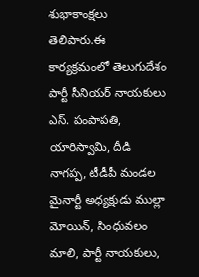శుభాకాంక్షలు తెలిపారు.ఈ కార్యక్రమంలో తెలుగుదేశం పార్టీ సీనియర్ నాయకులు ఎస్. పంపాపతి, యారిస్వామి, దీడి నాగప్ప, టీడీపీ మండల మైనార్టీ అధ్యక్షుడు ముల్లా మోయిన్, సింధువలం మాలి, పార్టీ నాయకులు,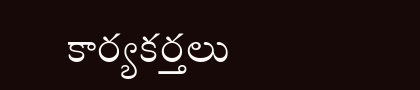కార్యకర్తలు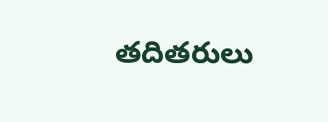తదితరులు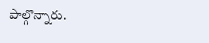పాల్గొన్నారు.